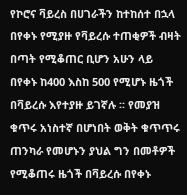የኮሮና ቫይረስ በሀገራችን ከተከሰተ በኋላ በየቀኑ የሚያዙ የቫይረሱ ተጠቂዎች ብዛት በጣት የሚቆጠር ቢሆን አሁን ላይ በየቀኑ ከ400 እስከ 500 የሚሆኑ ዜጎች በቫይረሱ እየተያዙ ይገኛሉ ፡፡ የመያዝ ቁጥሩ አነስተኛ በሆነበት ወቅት ቁጥጥሩ ጠንካራ የመሆኑን ያህል ግን በመቶዎች የሚቆጠሩ ዜጎች በቫይረሱ በየቀኑ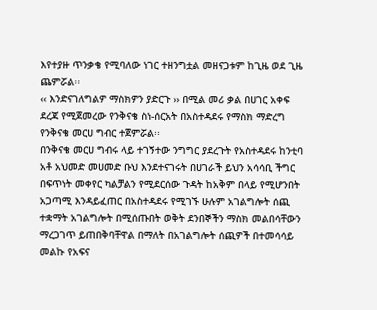እየተያዙ ጥንቃቄ የሚባለው ነገር ተዘንግቷል መዘናጋቱም ከጊዜ ወደ ጊዜ ጨምሯል፡፡
‹‹ እንድናገለግልዎ ማስክዎን ያድርጉ ›› በሚል መሪ ቃል በሀገር አቀፍ ደረጃ የሚጀመረው የንቅናቄ ስነ-ሰርአት በአስተዳደሩ የማስክ ማድረግ የንቅናቄ መርሀ ግብር ተጀምሯል፡፡
በንቅናቄ መርሀ ግብሩ ላይ ተገኝተው ንግግር ያደረጉት የአስተዳደሩ ከንቲባ አቶ አህመድ መሀመድ ቡህ እንደተናገሩት በሀገራች ይህን አሳሳቢ ችግር በፍጥነት መቀየር ካልቻልን የሚደርሰው ጉዳት ከአቅም በላይ የሚሆንበት አጋጣሚ እንዳይፈጠር በአስተዳደሩ የሚገኙ ሁሉም አገልግሎት ሰጪ ተቋማት አገልግሎት በሚሰጡበት ወቅት ደንበኞችን ማስክ መልበሳቸውን ማረጋገጥ ይጠበቅባቸዋል በማለት በአገልግሎት ሰጪዎች በተመሳሳይ መልኩ የአፍና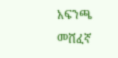አፍንጫ መሸፈኛ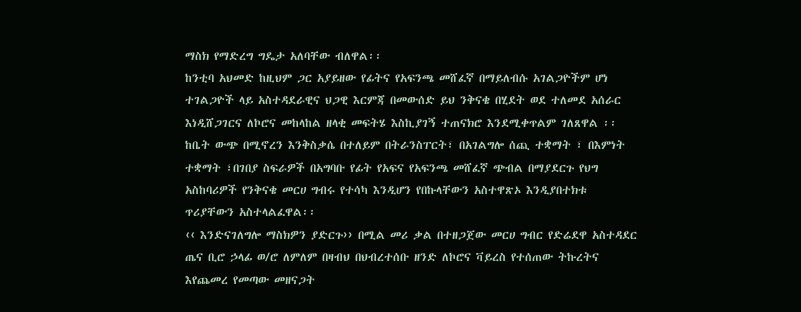ማስክ የማድረግ ግዴታ አለባቸው ብለዋል፡፡
ከንቲባ አህመድ ከዚህም ጋር አያይዘው የፊትና የአፍንጫ መሸፈኛ በማይለብሱ አገልጋዮችም ሆነ ተገልጋዮች ላይ አስተዳደራዊና ህጋዊ እርምጃ በመውሰድ ይህ ንቅናቄ በሂደት ወደ ተለመደ አሰራር እነዲሸጋገርና ለኮሮና መከላከል ዘላቂ መፍትሄ እስኪያገኝ ተጠናክሮ እንደሚቀጥልም ገለጸዋል ፡፡
ከቤት ውጭ በሚኖረን እንቅስቃሴ በተለይም በትራንስፐርት፣ በአገልግሎ ሰጪ ተቋማት ፣ በእምነት ተቋማት ፣በገበያ ስፍራዎች በአግባቡ የፊት የአፍና የአፍንጫ መሸፈኛ ጭብል በማያደርጉ የህግ አስከባሪዎች የንቅናቄ መርሀ ግብሩ የተሳካ እንዲሆን የበኩላቸውን አስተዋጽኦ እንዲያበተክቱ ጥሪያቸውን አስተላልፈዋል፡፡
‹‹ እንድናገለግሎ ማስክዎን ያድርጉ›› በሚል መሪ ቃል በተዘጋጀው መርሀ ግብር የድሬደዋ አስተዳደር ጤና ቢሮ ኃላፊ ወ/ሮ ለምለም በዛብህ በህብረተሰቡ ዘንድ ለኮሮና ቫይረስ የተሰጠው ትኩረትና እየጨመረ የመጣው መዘናጋት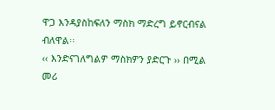ዋጋ እንዳያስከፍለን ማስክ ማድረግ ይኖርብናል ብለዋል፡፡
‹‹ እንድናገለግልዎ ማስክዎን ያድርጉ ›› በሚል መሪ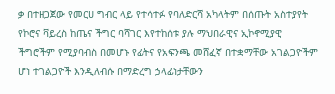ቃ በተዘጋጀው የመርሀ ግብር ላይ የተሳተፉ የባለድርሻ አካላትም በሰጡት አስተያየት የኮሮና ቫይረስ ከጤና ችግር ባሻገር እየተከሰቱ ያሉ ማህበራዊና ኢኮኖሚያዊ ችግሮችም የሚያባብስ በመሆኑ የፊትና የአፍንጫ መሸፈኛ በተቋማቸው አገልጋዮችም ሆነ ተገልጋዮች እንዲለብሱ በማድረግ ኃላፊነታቸውን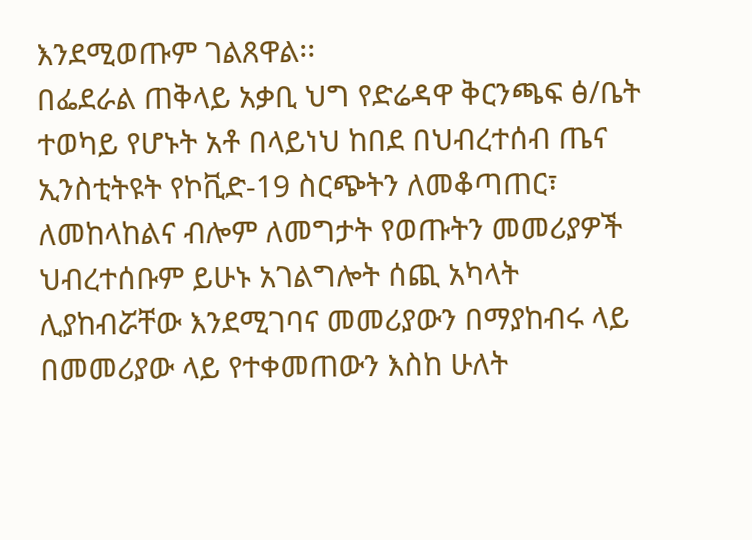እንደሚወጡም ገልጸዋል፡፡
በፌደራል ጠቅላይ አቃቢ ህግ የድሬዳዋ ቅርንጫፍ ፅ/ቤት ተወካይ የሆኑት አቶ በላይነህ ከበደ በህብረተሰብ ጤና ኢንስቲትዩት የኮቪድ-19 ስርጭትን ለመቆጣጠር፣ ለመከላከልና ብሎም ለመግታት የወጡትን መመሪያዎች ህብረተሰቡም ይሁኑ አገልግሎት ሰጪ አካላት ሊያከብሯቸው እንደሚገባና መመሪያውን በማያከብሩ ላይ በመመሪያው ላይ የተቀመጠውን እስከ ሁለት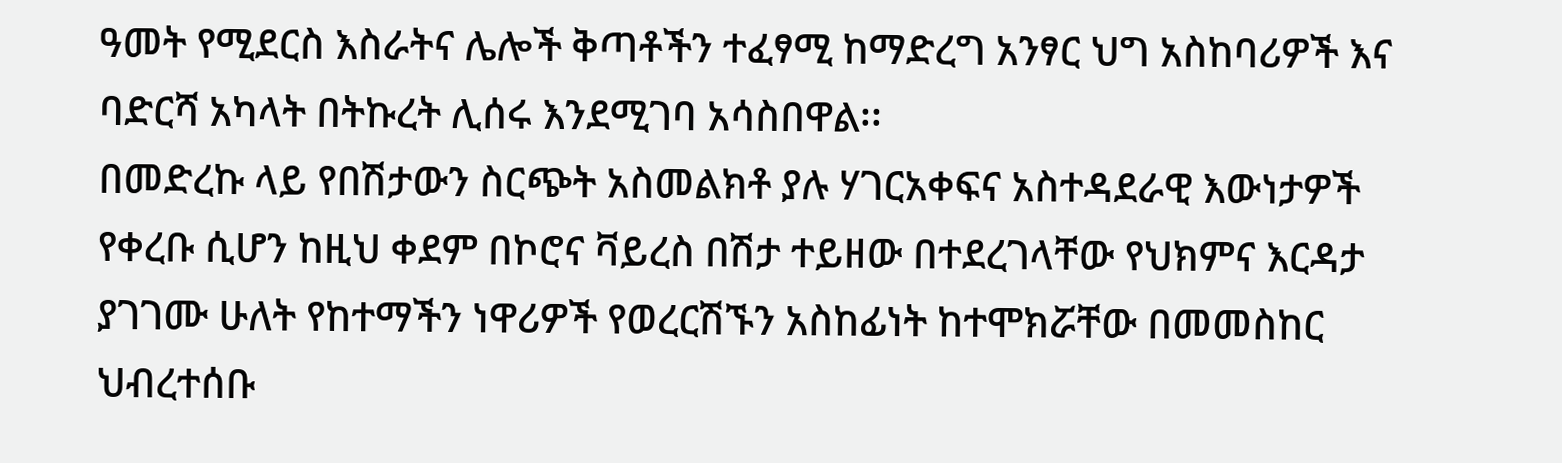ዓመት የሚደርስ እስራትና ሌሎች ቅጣቶችን ተፈፃሚ ከማድረግ አንፃር ህግ አስከባሪዎች እና ባድርሻ አካላት በትኩረት ሊሰሩ እንደሚገባ አሳስበዋል፡፡
በመድረኩ ላይ የበሽታውን ስርጭት አስመልክቶ ያሉ ሃገርአቀፍና አስተዳደራዊ እውነታዎች የቀረቡ ሲሆን ከዚህ ቀደም በኮሮና ቫይረስ በሽታ ተይዘው በተደረገላቸው የህክምና እርዳታ ያገገሙ ሁለት የከተማችን ነዋሪዎች የወረርሽኙን አስከፊነት ከተሞክሯቸው በመመስከር ህብረተሰቡ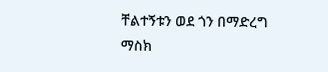ቸልተኝቱን ወደ ጎን በማድረግ ማስክ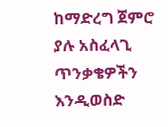ከማድረግ ጀምሮ ያሉ አስፈላጊ ጥንቃቄዎችን እንዲወስድ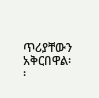ጥሪያቸውን አቅርበዋል፡፡